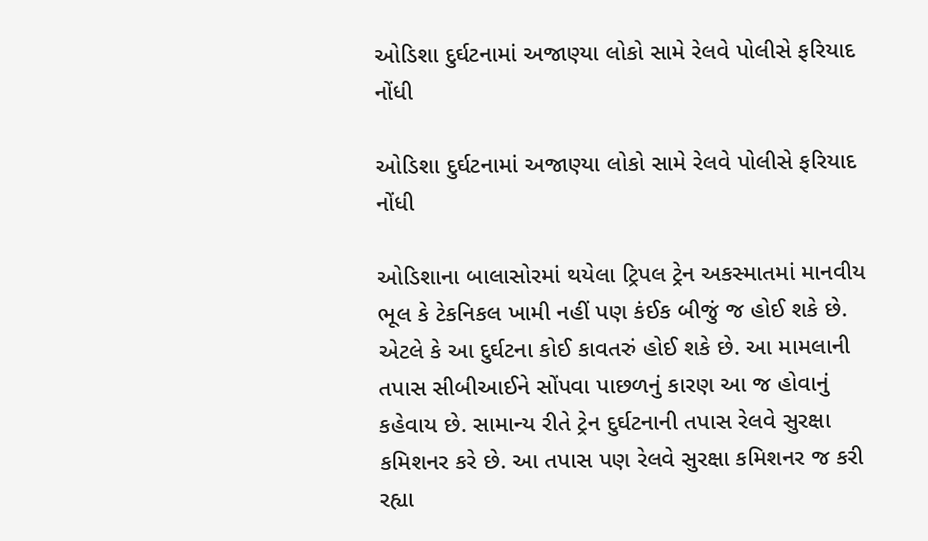ઓડિશા દુર્ઘટનામાં અજાણ્યા લોકો સામે રેલવે પોલીસે ફરિયાદ નોંધી

ઓડિશા દુર્ઘટનામાં અજાણ્યા લોકો સામે રેલવે પોલીસે ફરિયાદ નોંધી

ઓડિશાના બાલાસોરમાં થયેલા ટ્રિપલ ટ્રેન અકસ્માતમાં માનવીય ભૂલ કે ટેકનિકલ ખામી નહીં પણ કંઈક બીજું જ હોઈ શકે છે. એટલે કે આ દુર્ઘટના કોઈ કાવતરું હોઈ શકે છે. આ મામલાની તપાસ સીબીઆઈને સોંપવા પાછળનું કારણ આ જ હોવાનું કહેવાય છે. સામાન્ય રીતે ટ્રેન દુર્ઘટનાની તપાસ રેલવે સુરક્ષા કમિશનર કરે છે. આ તપાસ પણ રેલવે સુરક્ષા કમિશનર જ કરી રહ્યા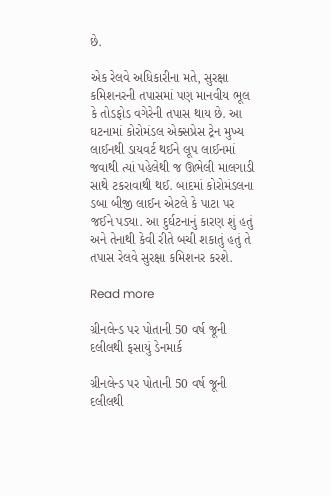છે.

એક રેલવે અધિકારીના મતે, સુરક્ષા કમિશનરની તપાસમાં પણ માનવીય ભૂલ કે તોડફોડ વગેરેની તપાસ થાય છે. આ ઘટનામાં કોરોમંડલ એક્સપ્રેસ ટ્રેન મુખ્ય લાઈનથી ડાયવર્ટ થઈને લૂપ લાઈનમાં જવાથી ત્યાં પહેલેથી જ ઊભેલી માલગાડી સાથે ટકરાવાથી થઈ. બાદમાં કોરોમંડલના ડબા બીજી લાઈન એટલે કે પાટા પર જઈને પડ્યા. આ દુર્ઘટનાનું કારણ શું હતું અને તેનાથી કેવી રીતે બચી શકાતું હતું તે તપાસ રેલવે સુરક્ષા કમિશનર કરશે.

Read more

ગ્રીનલેન્ડ પર પોતાની 50 વર્ષ જૂની દલીલથી ફસાયું ડેનમાર્ક

ગ્રીનલેન્ડ પર પોતાની 50 વર્ષ જૂની દલીલથી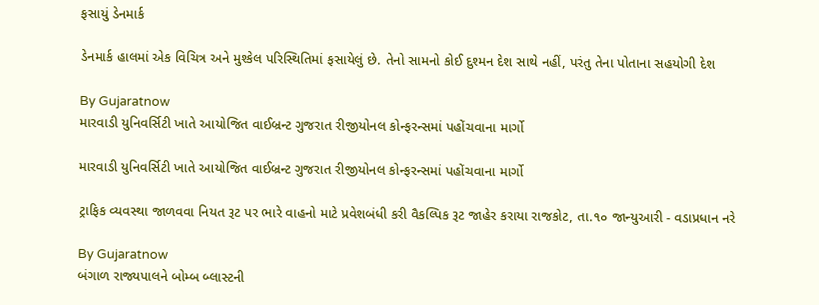ફસાયું ડેનમાર્ક

ડેનમાર્ક હાલમાં એક વિચિત્ર અને મુશ્કેલ પરિસ્થિતિમાં ફસાયેલું છે. તેનો સામનો કોઈ દુશ્મન દેશ સાથે નહીં, પરંતુ તેના પોતાના સહયોગી દેશ

By Gujaratnow
મારવાડી યુનિવર્સિટી ખાતે આયોજિત વાઈબ્રન્ટ ગુજરાત રીજીયોનલ કોન્ફરન્સમાં પહોંચવાના માર્ગો

મારવાડી યુનિવર્સિટી ખાતે આયોજિત વાઈબ્રન્ટ ગુજરાત રીજીયોનલ કોન્ફરન્સમાં પહોંચવાના માર્ગો

ટ્રાફિક વ્યવસ્થા જાળવવા નિયત રૂટ પર ભારે વાહનો માટે પ્રવેશબંધી કરી વૈકલ્પિક રૂટ જાહેર કરાયા રાજકોટ, તા.૧૦ જાન્યુઆરી - વડાપ્રધાન નરે

By Gujaratnow
બંગાળ રાજ્યપાલને બોમ્બ બ્લાસ્ટની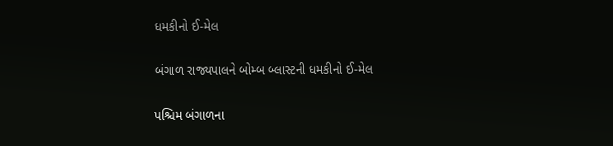ધમકીનો ઈ-મેલ

બંગાળ રાજ્યપાલને બોમ્બ બ્લાસ્ટની ધમકીનો ઈ-મેલ

પશ્ચિમ બંગાળના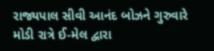રાજ્યપાલ સીવી આનંદ બોઝને ગુરુવારે મોડી રાત્રે ઈ-મેલ દ્વારા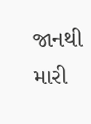જાનથી મારી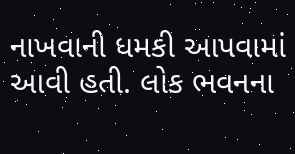નાખવાની ધમકી આપવામાં આવી હતી. લોક ભવનના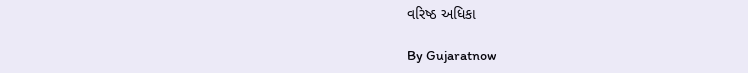વરિષ્ઠ અધિકા

By Gujaratnow